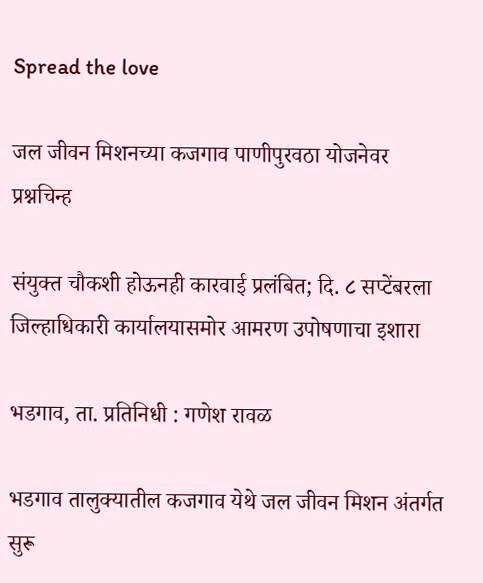Spread the love

जल जीवन मिशनच्या कजगाव पाणीपुरवठा योजनेवर प्रश्नचिन्ह

संयुक्त चौकशी होऊनही कारवाई प्रलंबित; दि. ८ सप्टेंबरला जिल्हाधिकारी कार्यालयासमोर आमरण उपोषणाचा इशारा

भडगाव, ता. प्रतिनिधी : गणेश रावळ

भडगाव तालुक्यातील कजगाव येथे जल जीवन मिशन अंतर्गत सुरू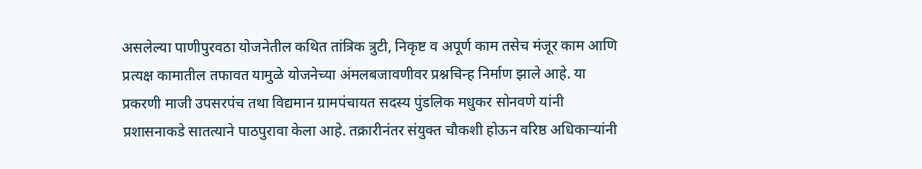असलेल्या पाणीपुरवठा योजनेतील कथित तांत्रिक त्रुटी, निकृष्ट व अपूर्ण काम तसेच मंजूर काम आणि प्रत्यक्ष कामातील तफावत यामुळे योजनेच्या अंमलबजावणीवर प्रश्नचिन्ह निर्माण झाले आहे. या प्रकरणी माजी उपसरपंच तथा विद्यमान ग्रामपंचायत सदस्य पुंडलिक मधुकर सोनवणे यांनी प्रशासनाकडे सातत्याने पाठपुरावा केला आहे. तक्रारीनंतर संयुक्त चौकशी होऊन वरिष्ठ अधिकाऱ्यांनी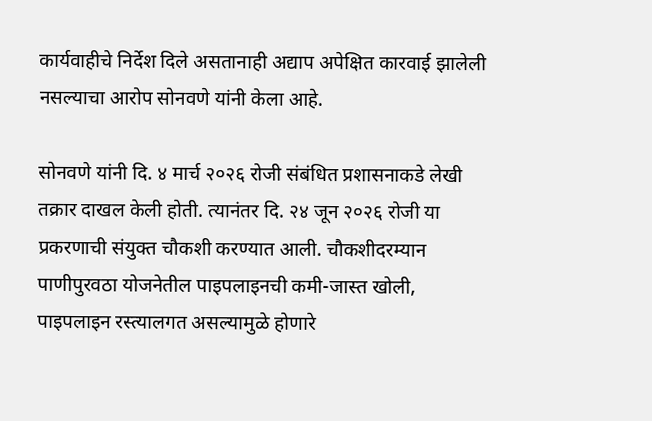कार्यवाहीचे निर्देश दिले असतानाही अद्याप अपेक्षित कारवाई झालेली नसल्याचा आरोप सोनवणे यांनी केला आहे.

सोनवणे यांनी दि. ४ मार्च २०२६ रोजी संबंधित प्रशासनाकडे लेखी तक्रार दाखल केली होती. त्यानंतर दि. २४ जून २०२६ रोजी या प्रकरणाची संयुक्त चौकशी करण्यात आली. चौकशीदरम्यान पाणीपुरवठा योजनेतील पाइपलाइनची कमी-जास्त खोली, पाइपलाइन रस्त्यालगत असल्यामुळे होणारे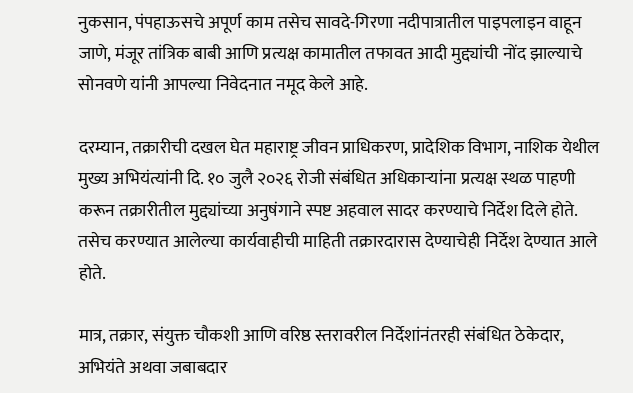नुकसान, पंपहाऊसचे अपूर्ण काम तसेच सावदे-गिरणा नदीपात्रातील पाइपलाइन वाहून जाणे, मंजूर तांत्रिक बाबी आणि प्रत्यक्ष कामातील तफावत आदी मुद्द्यांची नोंद झाल्याचे सोनवणे यांनी आपल्या निवेदनात नमूद केले आहे.

दरम्यान, तक्रारीची दखल घेत महाराष्ट्र जीवन प्राधिकरण, प्रादेशिक विभाग, नाशिक येथील मुख्य अभियंत्यांनी दि. १० जुलै २०२६ रोजी संबंधित अधिकाऱ्यांना प्रत्यक्ष स्थळ पाहणी करून तक्रारीतील मुद्द्यांच्या अनुषंगाने स्पष्ट अहवाल सादर करण्याचे निर्देश दिले होते. तसेच करण्यात आलेल्या कार्यवाहीची माहिती तक्रारदारास देण्याचेही निर्देश देण्यात आले होते.

मात्र, तक्रार, संयुक्त चौकशी आणि वरिष्ठ स्तरावरील निर्देशांनंतरही संबंधित ठेकेदार, अभियंते अथवा जबाबदार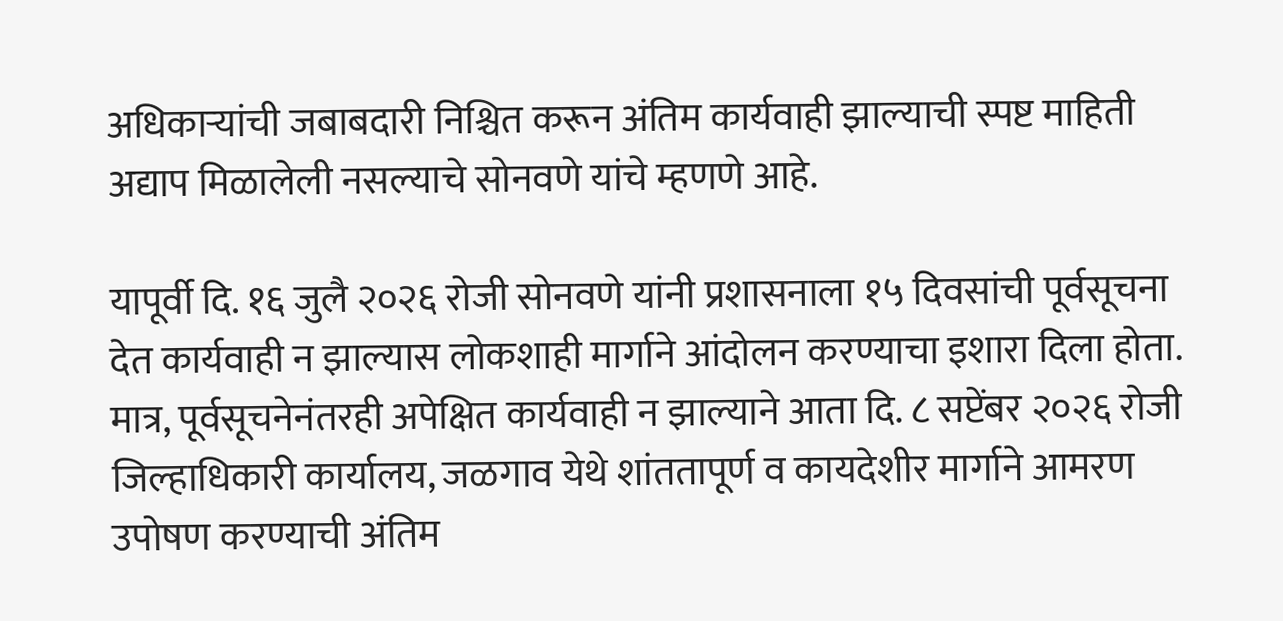अधिकाऱ्यांची जबाबदारी निश्चित करून अंतिम कार्यवाही झाल्याची स्पष्ट माहिती अद्याप मिळालेली नसल्याचे सोनवणे यांचे म्हणणे आहे.

यापूर्वी दि. १६ जुलै २०२६ रोजी सोनवणे यांनी प्रशासनाला १५ दिवसांची पूर्वसूचना देत कार्यवाही न झाल्यास लोकशाही मार्गाने आंदोलन करण्याचा इशारा दिला होता. मात्र, पूर्वसूचनेनंतरही अपेक्षित कार्यवाही न झाल्याने आता दि. ८ सप्टेंबर २०२६ रोजी जिल्हाधिकारी कार्यालय, जळगाव येथे शांततापूर्ण व कायदेशीर मार्गाने आमरण उपोषण करण्याची अंतिम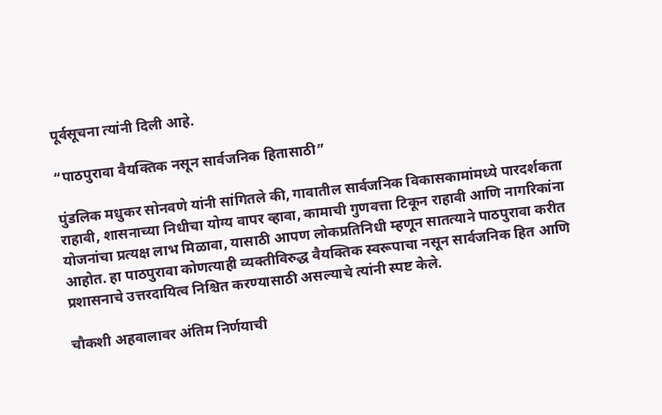पूर्वसूचना त्यांनी दिली आहे.

“पाठपुरावा वैयक्तिक नसून सार्वजनिक हितासाठी”

पुंडलिक मधुकर सोनवणे यांनी सांगितले की, गावातील सार्वजनिक विकासकामांमध्ये पारदर्शकता राहावी, शासनाच्या निधीचा योग्य वापर व्हावा, कामाची गुणवत्ता टिकून राहावी आणि नागरिकांना योजनांचा प्रत्यक्ष लाभ मिळावा, यासाठी आपण लोकप्रतिनिधी म्हणून सातत्याने पाठपुरावा करीत आहोत. हा पाठपुरावा कोणत्याही व्यक्तीविरुद्ध वैयक्तिक स्वरूपाचा नसून सार्वजनिक हित आणि प्रशासनाचे उत्तरदायित्व निश्चित करण्यासाठी असल्याचे त्यांनी स्पष्ट केले.

चौकशी अहवालावर अंतिम निर्णयाची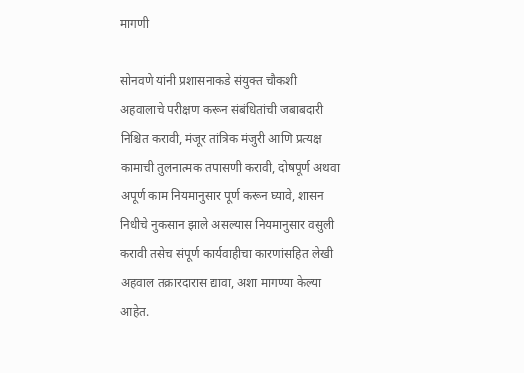मागणी

सोनवणे यांनी प्रशासनाकडे संयुक्त चौकशी अहवालाचे परीक्षण करून संबंधितांची जबाबदारी निश्चित करावी, मंजूर तांत्रिक मंजुरी आणि प्रत्यक्ष कामाची तुलनात्मक तपासणी करावी, दोषपूर्ण अथवा अपूर्ण काम नियमानुसार पूर्ण करून घ्यावे, शासन निधीचे नुकसान झाले असल्यास नियमानुसार वसुली करावी तसेच संपूर्ण कार्यवाहीचा कारणांसहित लेखी अहवाल तक्रारदारास द्यावा, अशा मागण्या केल्या आहेत.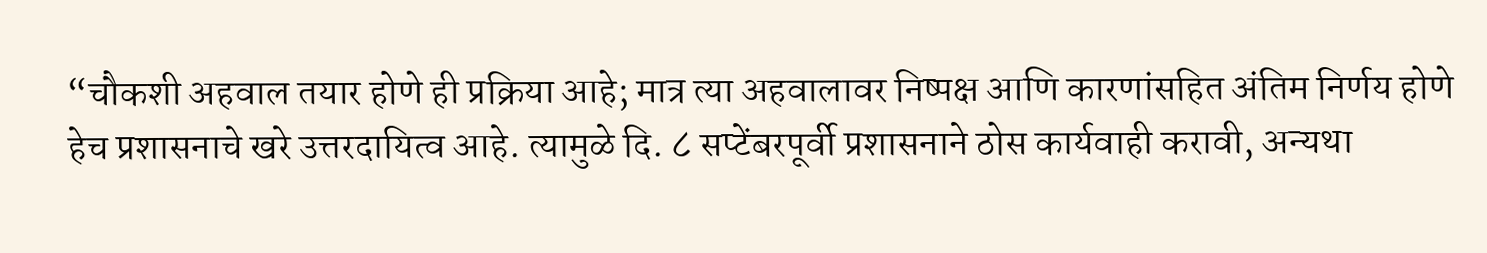“चौकशी अहवाल तयार होणे ही प्रक्रिया आहे; मात्र त्या अहवालावर निष्पक्ष आणि कारणांसहित अंतिम निर्णय होणे हेच प्रशासनाचे खरे उत्तरदायित्व आहे. त्यामुळे दि. ८ सप्टेंबरपूर्वी प्रशासनाने ठोस कार्यवाही करावी, अन्यथा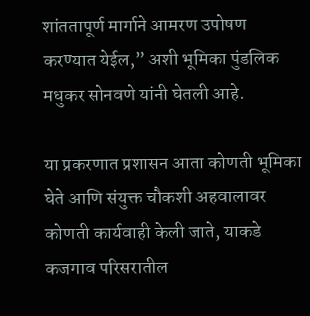शांततापूर्ण मार्गाने आमरण उपोषण करण्यात येईल,” अशी भूमिका पुंडलिक मधुकर सोनवणे यांनी घेतली आहे.

या प्रकरणात प्रशासन आता कोणती भूमिका घेते आणि संयुक्त चौकशी अहवालावर कोणती कार्यवाही केली जाते, याकडे कजगाव परिसरातील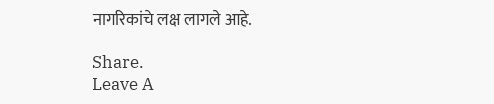नागरिकांचे लक्ष लागले आहे.

Share.
Leave A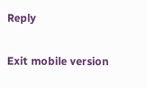Reply

Exit mobile version